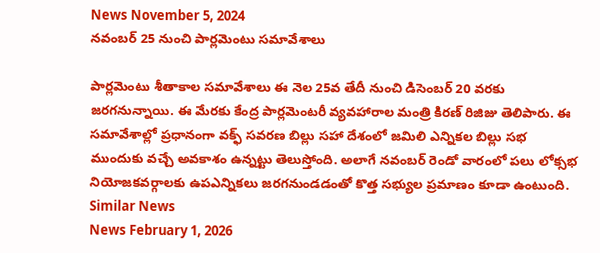News November 5, 2024
నవంబర్ 25 నుంచి పార్లమెంటు సమావేశాలు

పార్లమెంటు శీతాకాల సమావేశాలు ఈ నెల 25వ తేదీ నుంచి డిసెంబర్ 20 వరకు జరగనున్నాయి. ఈ మేరకు కేంద్ర పార్లమెంటరీ వ్యవహారాల మంత్రి కిరణ్ రిజిజు తెలిపారు. ఈ సమావేశాల్లో ప్రధానంగా వక్ఫ్ సవరణ బిల్లు సహా దేశంలో జమిలి ఎన్నికల బిల్లు సభ ముందుకు వచ్చే అవకాశం ఉన్నట్టు తెలుస్తోంది. అలాగే నవంబర్ రెండో వారంలో పలు లోక్సభ నియోజకవర్గాలకు ఉపఎన్నికలు జరగనుండడంతో కొత్త సభ్యుల ప్రమాణం కూడా ఉంటుంది.
Similar News
News February 1, 2026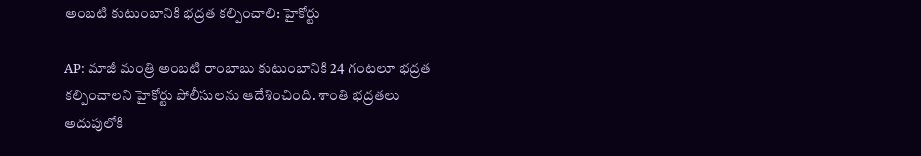అంబటి కుటుంబానికి భద్రత కల్పించాలి: హైకోర్టు

AP: మాజీ మంత్రి అంబటి రాంబాబు కుటుంబానికి 24 గంటలూ భద్రత కల్పించాలని హైకోర్టు పోలీసులను ఆదేశించింది. శాంతి భద్రతలు అదుపులోకి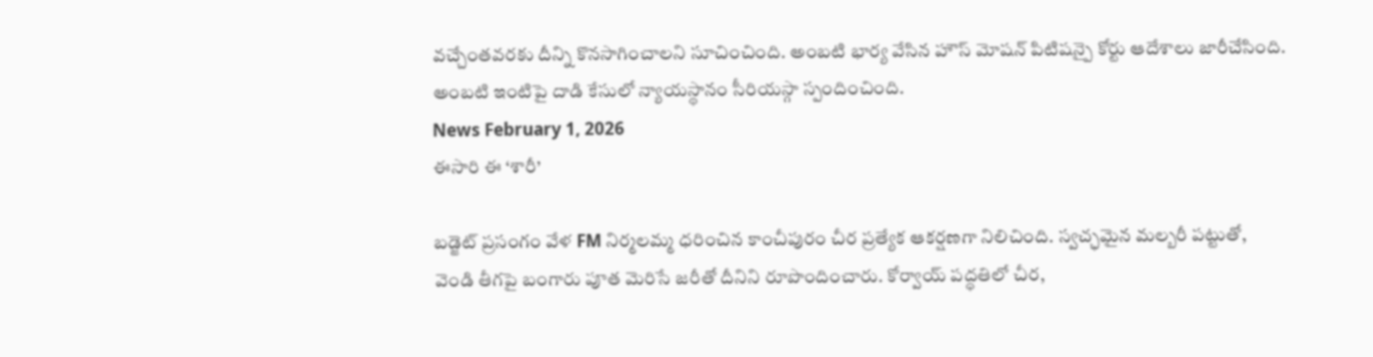వచ్చేంతవరకు దీన్ని కొనసాగించాలని సూచించింది. అంబటి భార్య వేసిన హౌస్ మోషన్ పిటిషన్పై కోర్టు ఆదేశాలు జారీచేసింది. అంబటి ఇంటిపై దాడి కేసులో న్యాయస్థానం సీరియస్గా స్పందించింది.
News February 1, 2026
ఈసారి ఈ ‘శారీ’

బడ్జెట్ ప్రసంగం వేళ FM నిర్మలమ్మ ధరించిన కాంచీపురం చీర ప్రత్యేక ఆకర్షణగా నిలిచింది. స్వచ్ఛమైన మల్బరీ పట్టుతో, వెండి తీగపై బంగారు పూత మెరిసే జరీతో దీనిని రూపొందించారు. కోర్వాయ్ పద్ధతిలో చీర,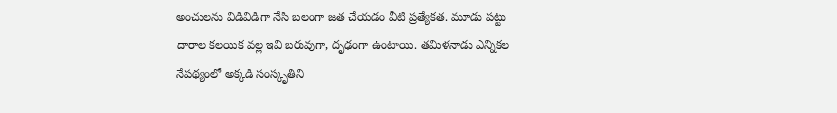అంచులను విడివిడిగా నేసి బలంగా జత చేయడం వీటి ప్రత్యేకత. మూడు పట్టు దారాల కలయిక వల్ల ఇవి బరువుగా, దృఢంగా ఉంటాయి. తమిళనాడు ఎన్నికల నేపథ్యంలో అక్కడి సంస్కృతిని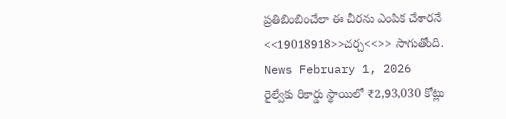ప్రతిబింబించేలా ఈ చీరను ఎంపిక చేశారనే <<19018918>>చర్చ<<>> సాగుతోంది.
News February 1, 2026
రైల్వేకు రికార్డు స్థాయిలో ₹2,93,030 కోట్లు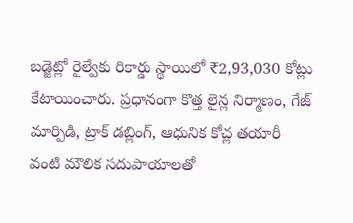బడ్జెట్లో రైల్వేకు రికార్డు స్థాయిలో ₹2,93,030 కోట్లు కేటాయించారు. ప్రధానంగా కొత్త లైన్ల నిర్మాణం, గేజ్ మార్పిడి, ట్రాక్ డబ్లింగ్, ఆధునిక కోచ్ల తయారీ వంటి మౌలిక సదుపాయాలతో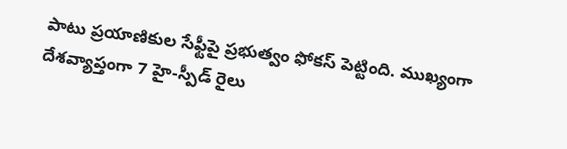పాటు ప్రయాణికుల సేఫ్టీపై ప్రభుత్వం ఫోకస్ పెట్టింది. ముఖ్యంగా దేశవ్యాప్తంగా 7 హై-స్పీడ్ రైలు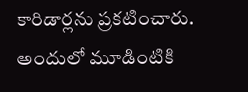కారిడార్లను ప్రకటించారు. అందులో మూడింటికి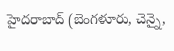హైదరాబాద్ (బెంగళూరు, చెన్నై,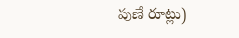పుణే రూట్లు)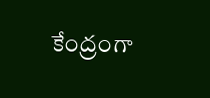కేంద్రంగా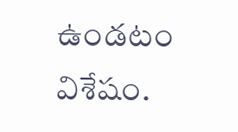ఉండటం విశేషం.